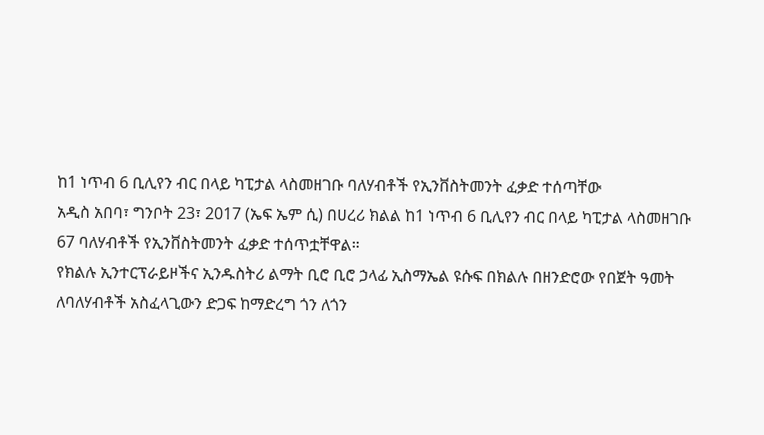ከ1 ነጥብ 6 ቢሊየን ብር በላይ ካፒታል ላስመዘገቡ ባለሃብቶች የኢንቨስትመንት ፈቃድ ተሰጣቸው
አዲስ አበባ፣ ግንቦት 23፣ 2017 (ኤፍ ኤም ሲ) በሀረሪ ክልል ከ1 ነጥብ 6 ቢሊየን ብር በላይ ካፒታል ላስመዘገቡ 67 ባለሃብቶች የኢንቨስትመንት ፈቃድ ተሰጥቷቸዋል።
የክልሉ ኢንተርፕራይዞችና ኢንዱስትሪ ልማት ቢሮ ቢሮ ኃላፊ ኢስማኤል ዩሱፍ በክልሉ በዘንድሮው የበጀት ዓመት ለባለሃብቶች አስፈላጊውን ድጋፍ ከማድረግ ጎን ለጎን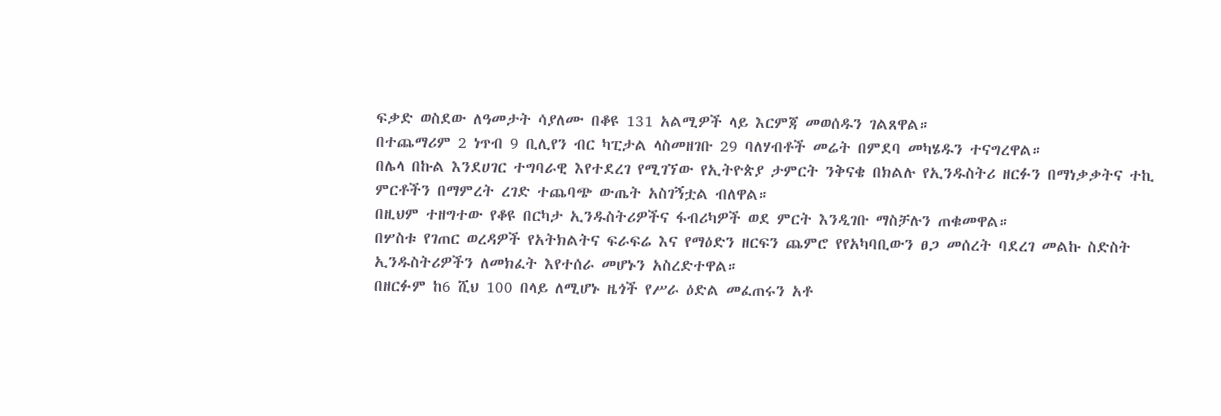ፍቃድ ወስደው ለዓመታት ሳያለሙ በቆዩ 131 አልሚዎች ላይ እርምጃ መወሰዱን ገልጸዋል።
በተጨማሪም 2 ነጥብ 9 ቢሊየን ብር ካፒታል ላስመዘገቡ 29 ባለሃብቶች መሬት በምደባ መካሄዱን ተናግረዋል።
በሌላ በኩል እንደሀገር ተግባራዊ እየተደረገ የሚገኘው የኢትዮጵያ ታምርት ንቅናቄ በክልሉ የኢንዱስትሪ ዘርፉን በማነቃቃትና ተኪ ምርቶችን በማምረት ረገድ ተጨባጭ ውጤት አስገኝቷል ብለዋል።
በዚህም ተዘግተው የቆዩ በርካታ ኢንዱስትሪዎችና ፋብሪካዎች ወደ ምርት እንዲገቡ ማስቻሉን ጠቁመዋል።
በሦስቱ የገጠር ወረዳዎች የአትክልትና ፍራፍሬ እና የማዕድን ዘርፍን ጨምሮ የየአካባቢውን ፀጋ መሰረት ባደረገ መልኩ ስድስት ኢንዱስትሪዎችን ለመክፈት እየተሰራ መሆኑን አስረድተዋል።
በዘርፉም ከ6 ሺህ 100 በላይ ለሚሆኑ ዜጎች የሥራ ዕድል መፈጠሩን አቶ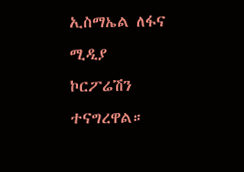ኢስማኤል ለፋና ሚዲያ ኮርፖሬሽን ተናግረዋል።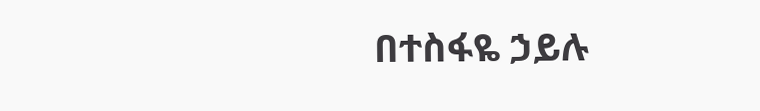በተስፋዬ ኃይሉ